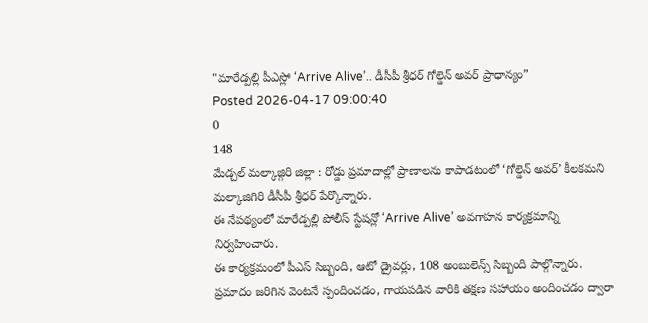"మారేడ్పల్లి పీఎస్లో ‘Arrive Alive’.. డీసీపీ శ్రీధర్ గోల్డెన్ అవర్ ప్రాధాన్యం”
Posted 2026-04-17 09:00:40
0
148
మేడ్చల్ మల్కాజ్గిరి జిల్లా : రోడ్డు ప్రమాదాల్లో ప్రాణాలను కాపాడటంలో ‘గోల్డెన్ అవర్’ కీలకమని మల్కాజిగిరి డీసీపీ శ్రీధర్ పేర్కొన్నారు.
ఈ నేపథ్యంలో మారేడ్పల్లి పోలీస్ స్టేషన్లో ‘Arrive Alive’ అవగాహన కార్యక్రమాన్ని నిర్వహించారు.
ఈ కార్యక్రమంలో పీఎస్ సిబ్బంది, ఆటో డ్రైవర్లు, 108 అంబులెన్స్ సిబ్బంది పాల్గొన్నారు. ప్రమాదం జరిగిన వెంటనే స్పందించడం, గాయపడిన వారికి తక్షణ సహాయం అందించడం ద్వారా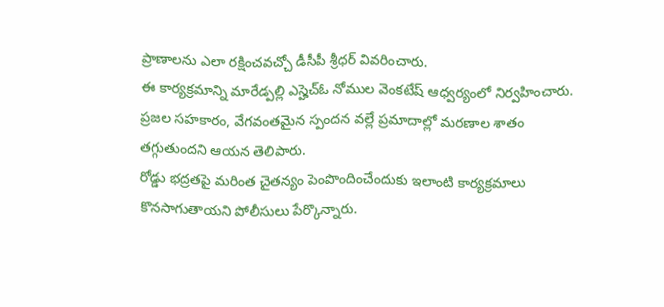ప్రాణాలను ఎలా రక్షించవచ్చో డీసీపీ శ్రీధర్ వివరించారు.
ఈ కార్యక్రమాన్ని మారేడ్పల్లి ఎస్హెచ్ఓ నోముల వెంకటేష్ ఆధ్వర్యంలో నిర్వహించారు. ప్రజల సహకారం, వేగవంతమైన స్పందన వల్లే ప్రమాదాల్లో మరణాల శాతం తగ్గుతుందని ఆయన తెలిపారు.
రోడ్డు భద్రతపై మరింత చైతన్యం పెంపొందించేందుకు ఇలాంటి కార్యక్రమాలు కొనసాగుతాయని పోలీసులు పేర్కొన్నారు.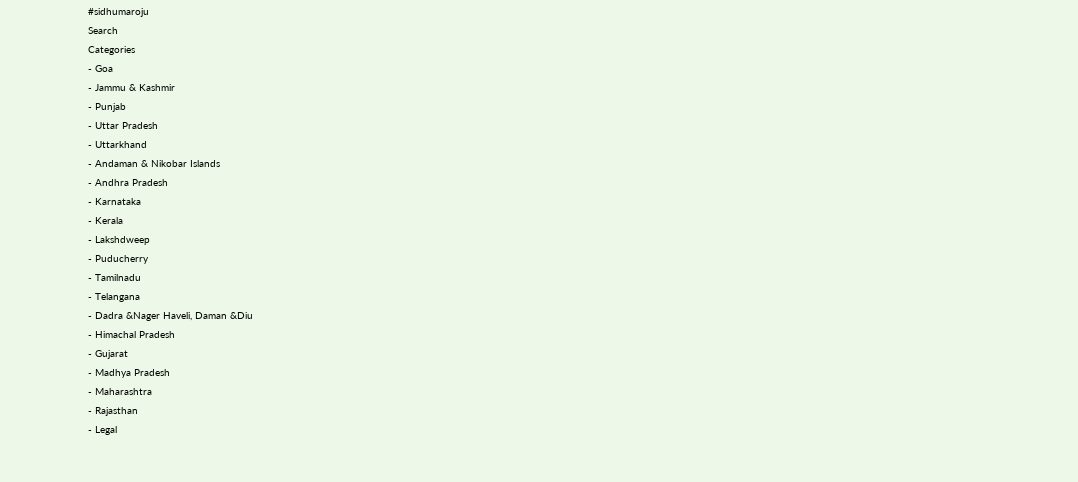#sidhumaroju
Search
Categories
- Goa
- Jammu & Kashmir
- Punjab
- Uttar Pradesh
- Uttarkhand
- Andaman & Nikobar Islands
- Andhra Pradesh
- Karnataka
- Kerala
- Lakshdweep
- Puducherry
- Tamilnadu
- Telangana
- Dadra &Nager Haveli, Daman &Diu
- Himachal Pradesh
- Gujarat
- Madhya Pradesh
- Maharashtra
- Rajasthan
- Legal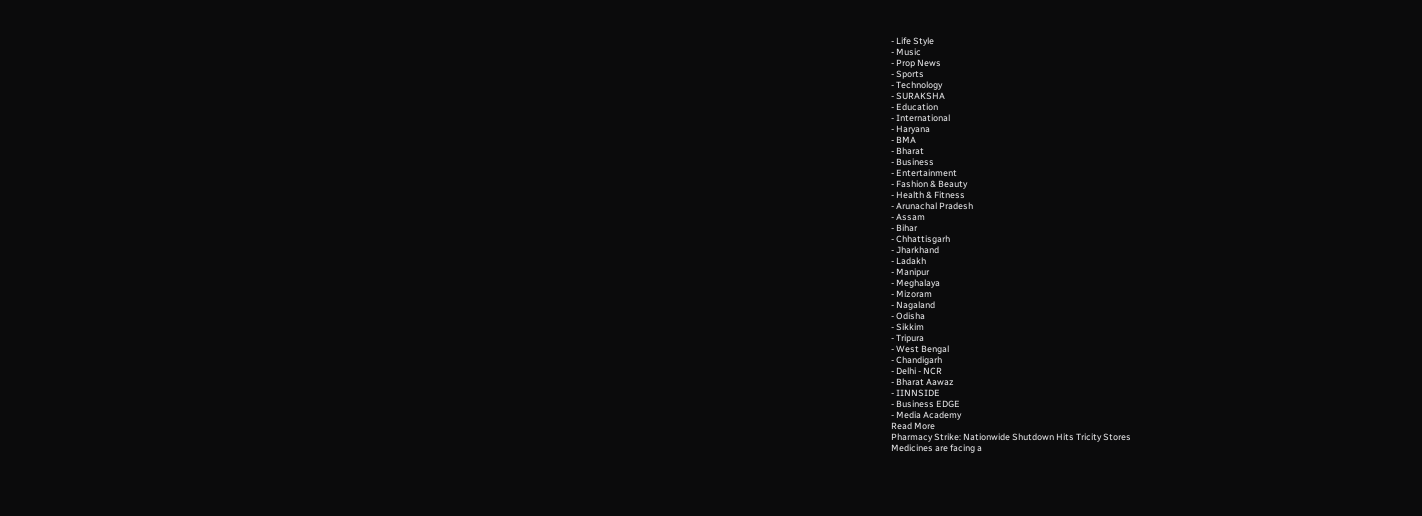- Life Style
- Music
- Prop News
- Sports
- Technology
- SURAKSHA
- Education
- International
- Haryana
- BMA
- Bharat
- Business
- Entertainment
- Fashion & Beauty
- Health & Fitness
- Arunachal Pradesh
- Assam
- Bihar
- Chhattisgarh
- Jharkhand
- Ladakh
- Manipur
- Meghalaya
- Mizoram
- Nagaland
- Odisha
- Sikkim
- Tripura
- West Bengal
- Chandigarh
- Delhi - NCR
- Bharat Aawaz
- IINNSIDE
- Business EDGE
- Media Academy
Read More
Pharmacy Strike: Nationwide Shutdown Hits Tricity Stores
Medicines are facing a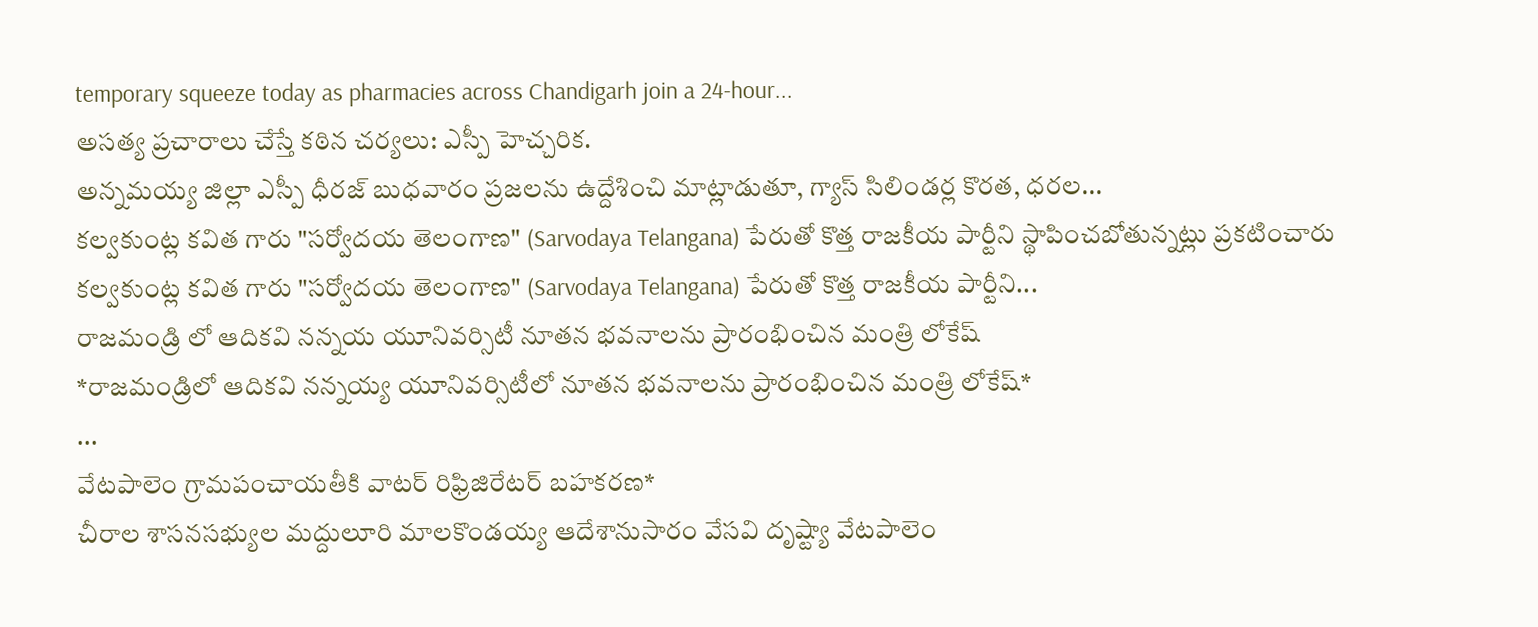temporary squeeze today as pharmacies across Chandigarh join a 24-hour...
అసత్య ప్రచారాలు చేస్తే కఠిన చర్యలు: ఎస్పీ హెచ్చరిక.
అన్నమయ్య జిల్లా ఎస్పీ ధీరజ్ బుధవారం ప్రజలను ఉద్దేశించి మాట్లాడుతూ, గ్యాస్ సిలిండర్ల కొరత, ధరల...
కల్వకుంట్ల కవిత గారు "సర్వోదయ తెలంగాణ" (Sarvodaya Telangana) పేరుతో కొత్త రాజకీయ పార్టీని స్థాపించబోతున్నట్లు ప్రకటించారు
కల్వకుంట్ల కవిత గారు "సర్వోదయ తెలంగాణ" (Sarvodaya Telangana) పేరుతో కొత్త రాజకీయ పార్టీని...
రాజమండ్రి లో ఆదికవి నన్నయ యూనివర్సిటీ నూతన భవనాలను ప్రారంభించిన మంత్రి లోకేష్
*రాజమండ్రిలో ఆదికవి నన్నయ్య యూనివర్సిటీలో నూతన భవనాలను ప్రారంభించిన మంత్రి లోకేష్*
...
వేటపాలెం గ్రామపంచాయతీకి వాటర్ రిఫ్రిజిరేటర్ బహకరణ*
చీరాల శాసనసభ్యుల మద్దులూరి మాలకొండయ్య ఆదేశానుసారం వేసవి దృష్ట్యా వేటపాలెం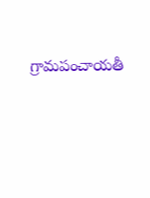గ్రామపంచాయతీ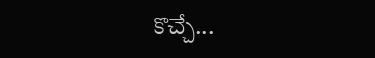కొచ్చే...